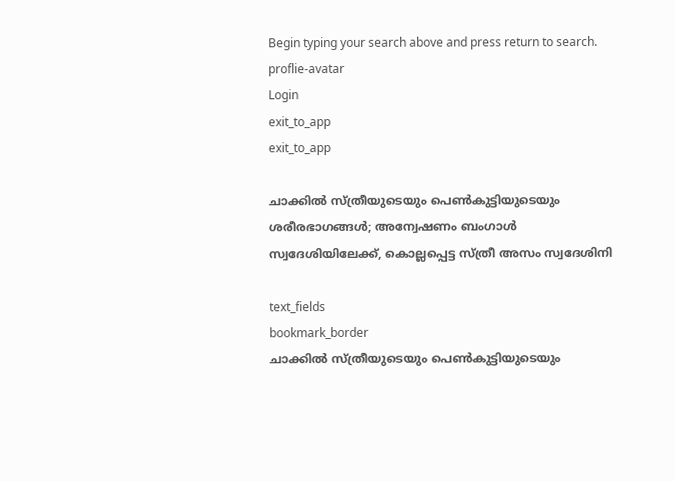Begin typing your search above and press return to search.
proflie-avatar
Login
exit_to_app
exit_to_app

ചാക്കിൽ സ്ത്രീയുടെയും പെൺകുട്ടിയുടെയും ശരീരഭാഗങ്ങൾ; അന്വേഷണം ബംഗാൾ സ്വദേശിയിലേക്ക്, കൊല്ലപ്പെട്ട സ്ത്രീ അസം സ്വദേശിനി

text_fields
bookmark_border
ചാക്കിൽ സ്ത്രീയുടെയും പെൺകുട്ടിയുടെയും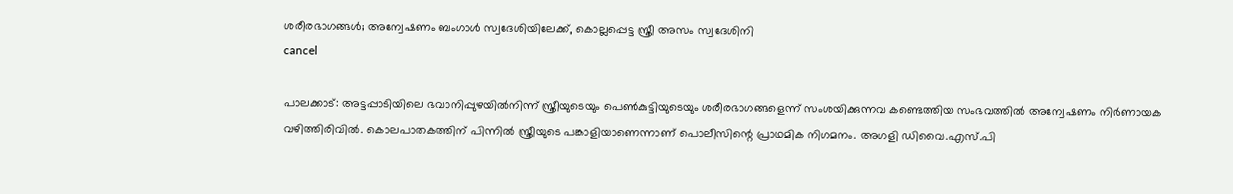ശരീരഭാഗങ്ങൾ; അന്വേഷണം ബംഗാൾ സ്വദേശിയിലേക്ക്, കൊല്ലപ്പെട്ട സ്ത്രീ അസം സ്വദേശിനി
cancel

പാലക്കാട്: അട്ടപ്പാടിയിലെ ഭവാനിപ്പുഴയിൽനിന്ന് സ്ത്രീയുടെയും പെൺകുട്ടിയുടെയും ശരീരഭാഗങ്ങളെന്ന് സംശയിക്കുന്നവ കണ്ടെത്തിയ സംഭവത്തിൽ അന്വേഷണം നിർണായക വഴിത്തിരിവിൽ. കൊലപാതകത്തിന് പിന്നിൽ സ്ത്രീയുടെ പങ്കാളിയാണെന്നാണ് പൊലീസിന്റെ പ്രാഥമിക നിഗമനം. അഗളി ഡിവൈ.എസ്.പി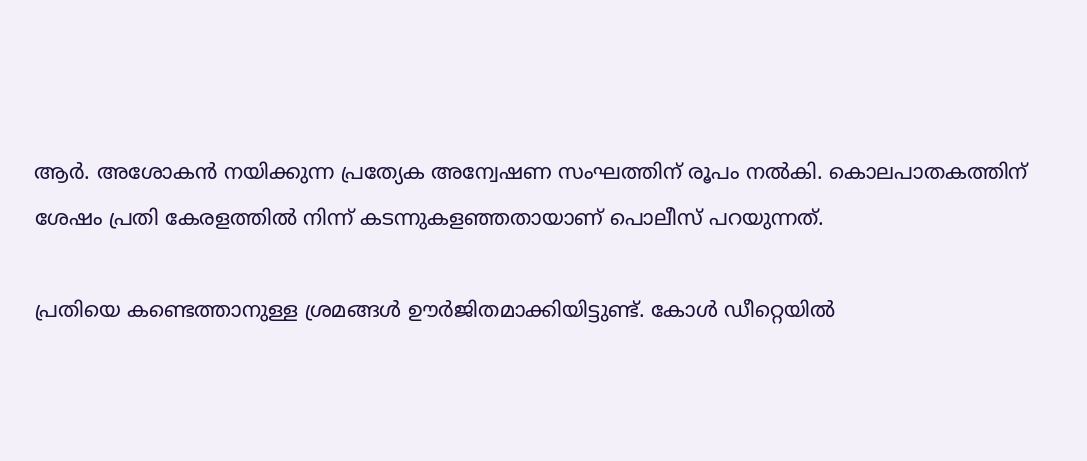ആർ. അശോകൻ നയിക്കുന്ന പ്രത്യേക അന്വേഷണ സംഘത്തിന് രൂപം നൽകി. കൊലപാതകത്തിന് ശേഷം പ്രതി കേരളത്തിൽ നിന്ന് കടന്നുകളഞ്ഞതായാണ് പൊലീസ് പറയുന്നത്.

പ്രതിയെ കണ്ടെത്താനുള്ള ശ്രമങ്ങൾ ഊർജിതമാക്കിയിട്ടുണ്ട്. കോൾ ഡീറ്റെയിൽ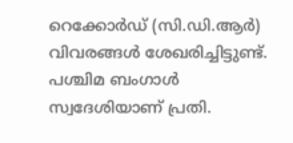റെക്കോർഡ് (സി.ഡി.ആർ) വിവരങ്ങൾ ശേഖരിച്ചിട്ടുണ്ട്. പശ്ചിമ ബംഗാൾ സ്വദേശിയാണ് പ്രതി.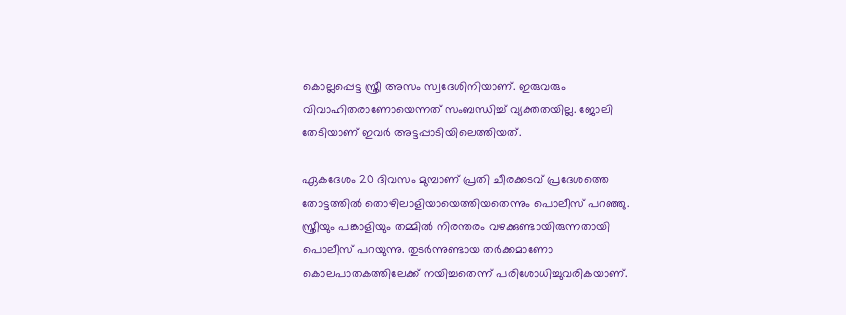കൊല്ലപ്പെട്ട സ്ത്രീ അസം സ്വദേശിനിയാണ്. ഇരുവരും വിവാഹിതരാണോയെന്നത് സംബന്ധിച്ച് വ്യക്തതയില്ല. ജോലി തേടിയാണ് ഇവർ അട്ടപ്പാടിയിലെത്തിയത്.

ഏകദേശം 20 ദിവസം മുമ്പാണ് പ്രതി ചീരക്കടവ് പ്രദേശത്തെ തോട്ടത്തിൽ തൊഴിലാളിയായെത്തിയതെന്നും പൊലീസ് പറഞ്ഞു. സ്ത്രീയും പങ്കാളിയും തമ്മിൽ നിരന്തരം വഴക്കുണ്ടായിരുന്നതായി പൊലീസ് പറയുന്നു. തുടർന്നുണ്ടായ തർക്കമാണോ കൊലപാതകത്തിലേക്ക് നയിച്ചതെന്ന് പരിശോധിച്ചുവരികയാണ്.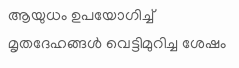ആയുധം ഉപയോഗിച്ച് മൃതദേഹങ്ങൾ വെട്ടിമുറിച്ച ശേഷം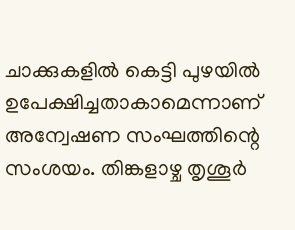ചാക്കുകളിൽ കെട്ടി പുഴയിൽ ഉപേക്ഷിച്ചതാകാമെന്നാണ് അന്വേഷണ സംഘത്തിന്റെ സംശയം. തിങ്കളാഴ്ച തൃശൂർ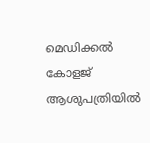മെഡിക്കൽ കോളജ് ആശുപത്രിയിൽ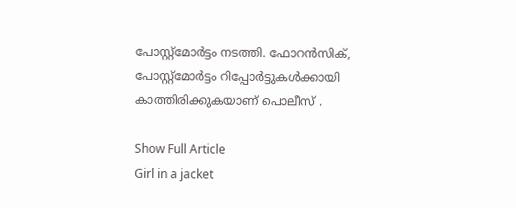പോസ്റ്റ്മോർട്ടം നടത്തി. ഫോറൻസിക്, പോസ്റ്റ്മോർട്ടം റിപ്പോർട്ടുകൾക്കായി കാത്തിരിക്കുകയാണ് പൊലീസ് .

Show Full Article
Girl in a jacket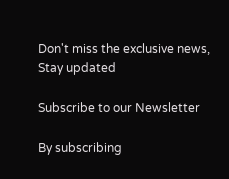Don't miss the exclusive news, Stay updated

Subscribe to our Newsletter

By subscribing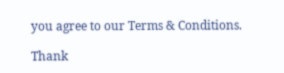you agree to our Terms & Conditions.

Thank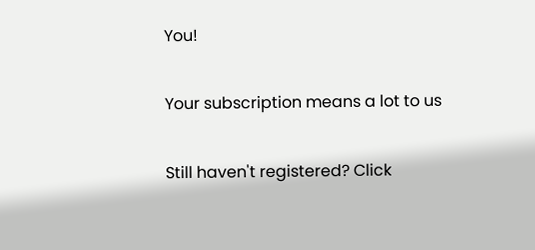You!

Your subscription means a lot to us

Still haven't registered? Click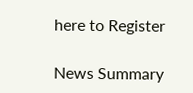here to Register

News Summary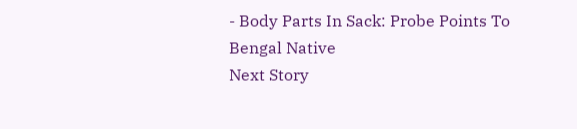- Body Parts In Sack: Probe Points To Bengal Native
Next Story